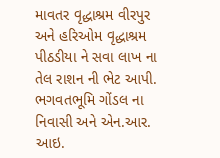માવતર વૃદ્ધાશ્રમ વીરપુર અને હરિઓમ વૃદ્ધાશ્રમ પીઠડીયા ને સવા લાખ ના તેલ રાશન ની ભેટ આપી.
ભગવતભૂમિ ગોંડલ ના નિવાસી અને એન.આર. આઇ.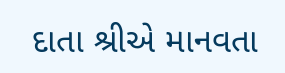દાતા શ્રીએ માનવતા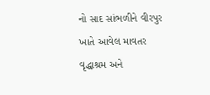નો સાદ સાંભળીને વીરપુર ખાતે આવેલ માવતર વૃદ્ધાશ્રમ અને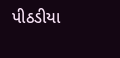પીઠડીયા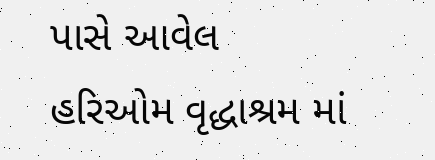પાસે આવેલ હરિઓમ વૃદ્ધાશ્રમ માં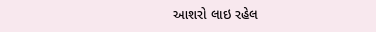આશરો લાઇ રહેલ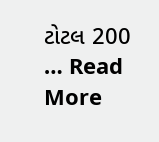ટોટલ 200 … Read More